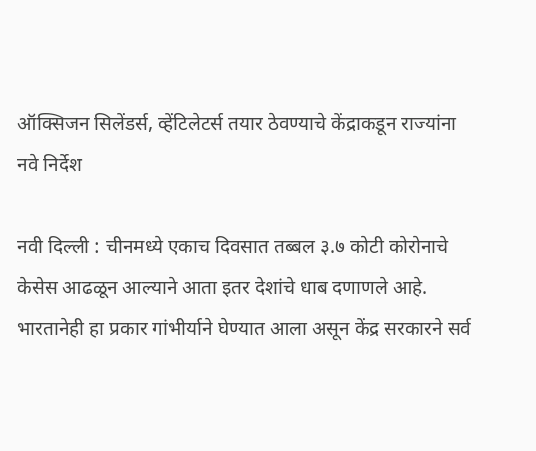ऑक्सिजन सिलेंडर्स, व्हेंटिलेटर्स तयार ठेवण्याचे केंद्राकडून राज्यांना नवे निर्देश

नवी दिल्ली : चीनमध्ये एकाच दिवसात तब्बल ३.७ कोटी कोरोनाचे केसेस आढळून आल्याने आता इतर देशांचे धाब दणाणले आहे. भारतानेही हा प्रकार गांभीर्याने घेण्यात आला असून केंद्र सरकारने सर्व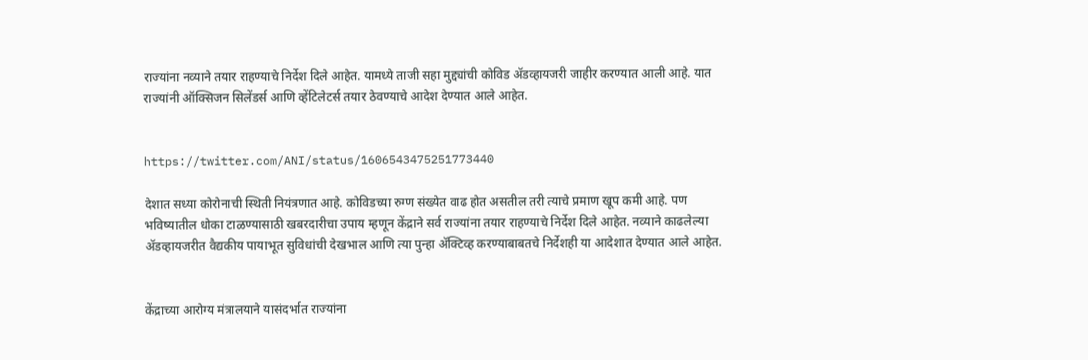राज्यांना नव्याने तयार राहण्याचे निर्देश दिले आहेत. यामध्ये ताजी सहा मुद्द्यांची कोविड ॲडव्हायजरी जाहीर करण्यात आली आहे. यात राज्यांनी ऑक्सिजन सिलेंडर्स आणि व्हेंटिलेटर्स तयार ठेवण्याचे आदेश देण्यात आले आहेत.


https://twitter.com/ANI/status/1606543475251773440

देशात सध्या कोरोनाची स्थिती नियंत्रणात आहे. कोविडच्या रुग्ण संख्येत वाढ होत असतील तरी त्याचे प्रमाण खूप कमी आहे. पण भविष्यातील धोका टाळण्यासाठी खबरदारीचा उपाय म्हणून केंद्राने सर्व राज्यांना तयार राहण्याचे निर्देश दिले आहेत. नव्याने काढलेल्या ॲडव्हायजरीत वैद्यकीय पायाभूत सुविधांची देखभाल आणि त्या पुन्हा ॲक्टिव्ह करण्याबाबतचे निर्देशही या आदेशात देण्यात आले आहेत.


केंद्राच्या आरोग्य मंत्रालयाने यासंदर्भात राज्यांना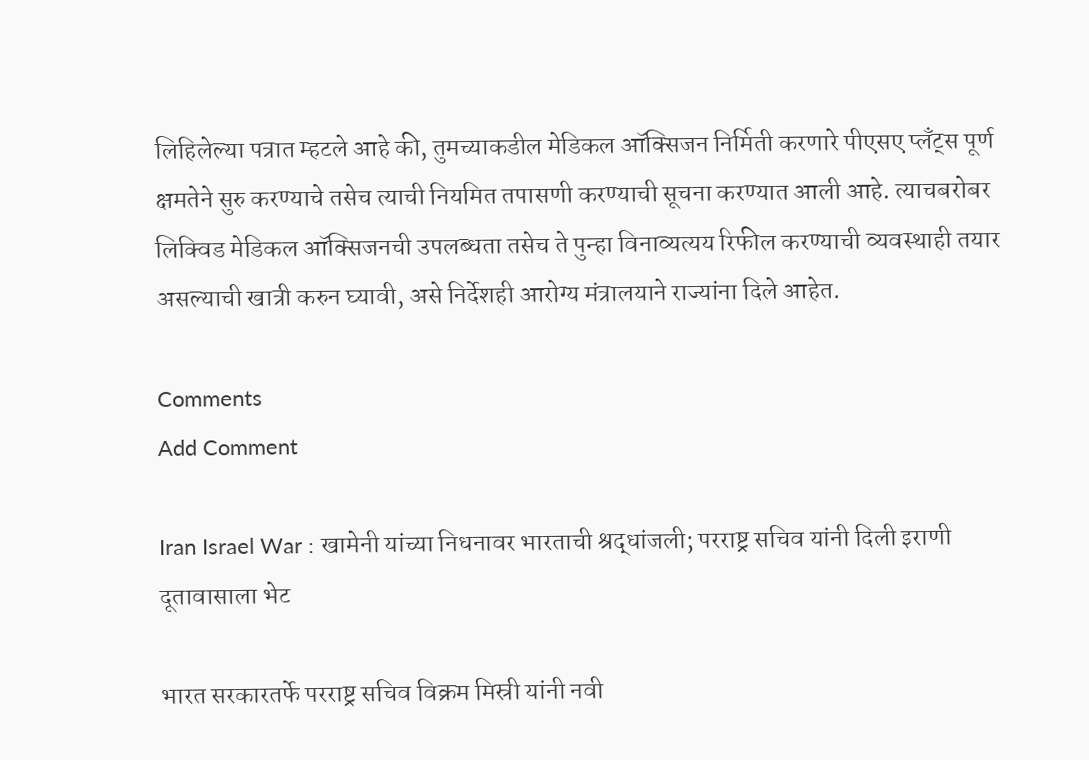लिहिलेल्या पत्रात म्हटले आहे की, तुमच्याकडील मेडिकल ऑक्सिजन निर्मिती करणारे पीएसए प्लॅंट्स पूर्ण क्षमतेने सुरु करण्याचे तसेच त्याची नियमित तपासणी करण्याची सूचना करण्यात आली आहे. त्याचबरोबर लिक्विड मेडिकल ऑक्सिजनची उपलब्धता तसेच ते पुन्हा विनाव्यत्यय रिफील करण्याची व्यवस्थाही तयार असल्याची खात्री करुन घ्यावी, असे निर्देशही आरोग्य मंत्रालयाने राज्यांना दिले आहेत.

Comments
Add Comment

Iran Israel War : खामेनी यांच्या निधनावर भारताची श्रद्धांजली; परराष्ट्र सचिव यांनी दिली इराणी दूतावासाला भेट

भारत सरकारतर्फे परराष्ट्र सचिव विक्रम मिस्री यांनी नवी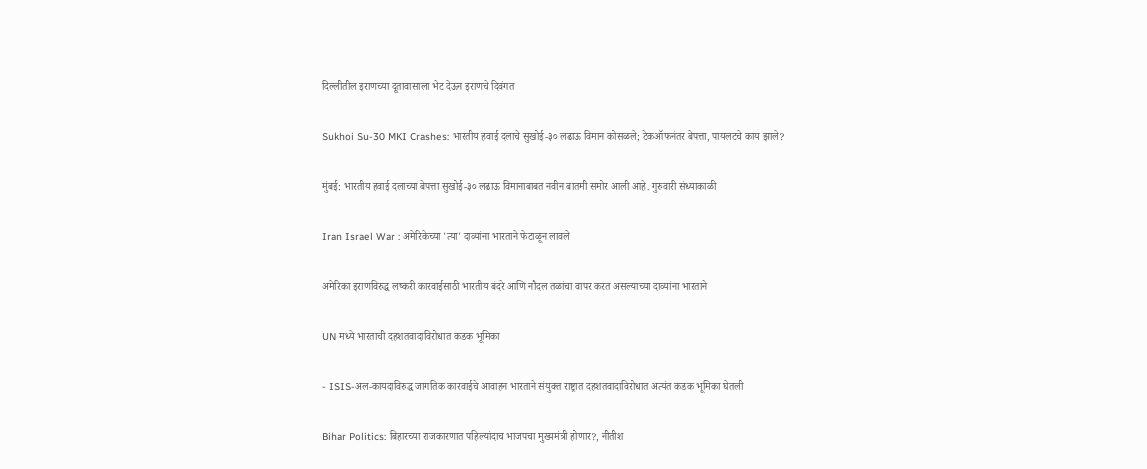दिल्लीतील इराणच्या दूतावासाला भेट देऊन इराणचे दिवंगत

Sukhoi Su-30 MKI Crashes: भारतीय हवाई दलाचे सुखोई-३० लढाऊ विमान कोसळले; टेकऑफनंतर बेपत्ता, पायलटचे काय झाले?

मुंबई: भारतीय हवाई दलाच्या बेपत्ता सुखोई-३० लढाऊ विमानाबाबत नवीन बातमी समोर आली आहे. गुरुवारी संध्याकाळी

Iran Israel War : अमेरिकेच्या 'त्या' दाव्यांना भारताने फेटाळून लावले

अमेरिका इराणविरुद्ध लष्करी कारवाईसाठी भारतीय बंदरे आणि नौदल तळांचा वापर करत असल्याच्या दाव्यांना भारताने

UN मध्ये भारताची दहशतवादाविरोधात कडक भूमिका

- ISIS-अल-कायदाविरुद्ध जागतिक कारवाईचे आवाहन भारताने संयुक्त राष्ट्रात दहशतवादाविरोधात अत्यंत कडक भूमिका घेतली

Bihar Politics: बिहारच्या राजकारणात पहिल्यांदाच भाजपचा मुख्यमंत्री होणार?, नीतीश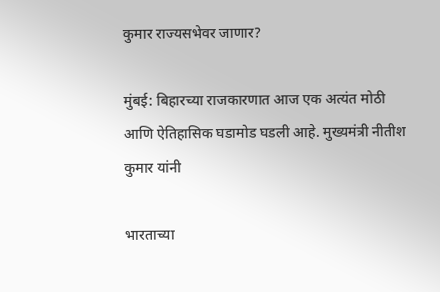कुमार राज्यसभेवर जाणार?

मुंबई: बिहारच्या राजकारणात आज एक अत्यंत मोठी आणि ऐतिहासिक घडामोड घडली आहे. मुख्यमंत्री नीतीश कुमार यांनी

भारताच्या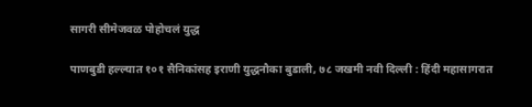सागरी सीमेजवळ पोहोचलं युद्ध

पाणबुडी हल्ल्यात १०१ सैनिकांसह इराणी युद्धनौका बुडाली, ७८ जखमी नवी दिल्ली : हिंदी महासागरात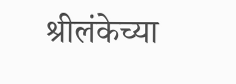श्रीलंकेच्या